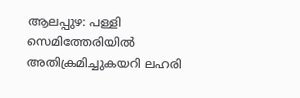ആലപ്പുഴ: പള്ളി സെമിത്തേരിയിൽ അതിക്രമിച്ചുകയറി ലഹരി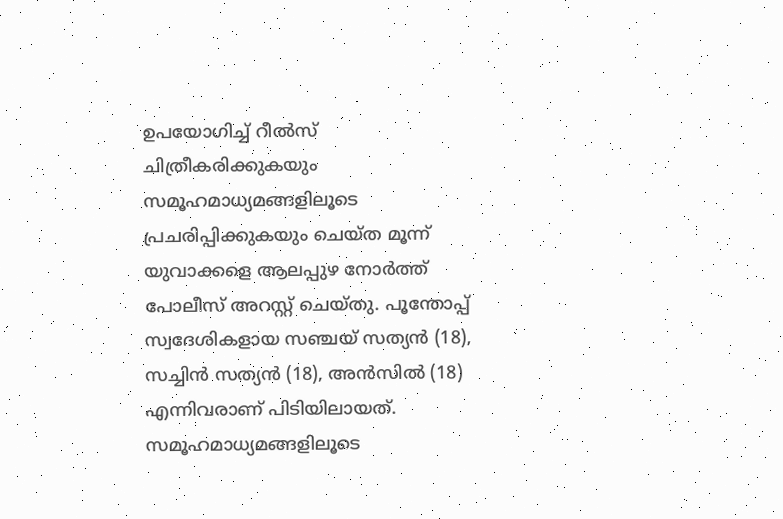ഉപയോഗിച്ച് റീൽസ് ചിത്രീകരിക്കുകയും സമൂഹമാധ്യമങ്ങളിലൂടെ പ്രചരിപ്പിക്കുകയും ചെയ്ത മൂന്ന് യുവാക്കളെ ആലപ്പുഴ നോർത്ത് പോലീസ് അറസ്റ്റ് ചെയ്തു. പൂന്തോപ്പ് സ്വദേശികളായ സഞ്ചയ് സത്യൻ (18), സച്ചിൻ സത്യൻ (18), അൻസിൽ (18) എന്നിവരാണ് പിടിയിലായത്. സമൂഹമാധ്യമങ്ങളിലൂടെ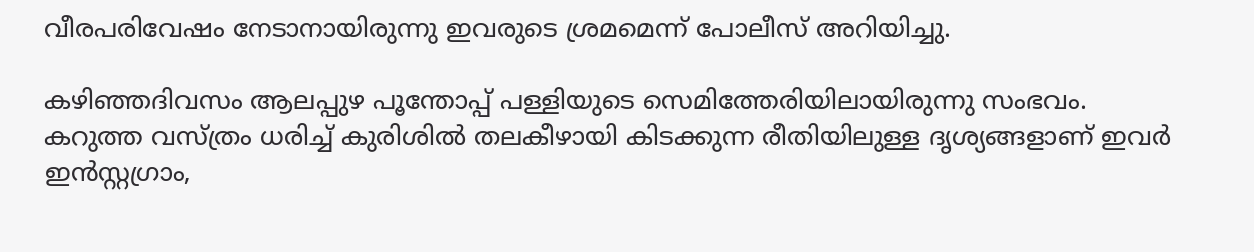വീരപരിവേഷം നേടാനായിരുന്നു ഇവരുടെ ശ്രമമെന്ന് പോലീസ് അറിയിച്ചു.

കഴിഞ്ഞദിവസം ആലപ്പുഴ പൂന്തോപ്പ് പള്ളിയുടെ സെമിത്തേരിയിലായിരുന്നു സംഭവം. കറുത്ത വസ്ത്രം ധരിച്ച് കുരിശിൽ തലകീഴായി കിടക്കുന്ന രീതിയിലുള്ള ദൃശ്യങ്ങളാണ് ഇവർ ഇൻസ്റ്റഗ്രാം,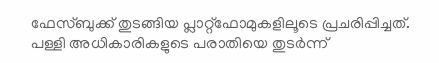ഫേസ്ബുക്ക് തുടങ്ങിയ പ്ലാറ്റ്‌ഫോമുകളിലൂടെ പ്രചരിപ്പിച്ചത്. പള്ളി അധികാരികളുടെ പരാതിയെ തുടർന്ന്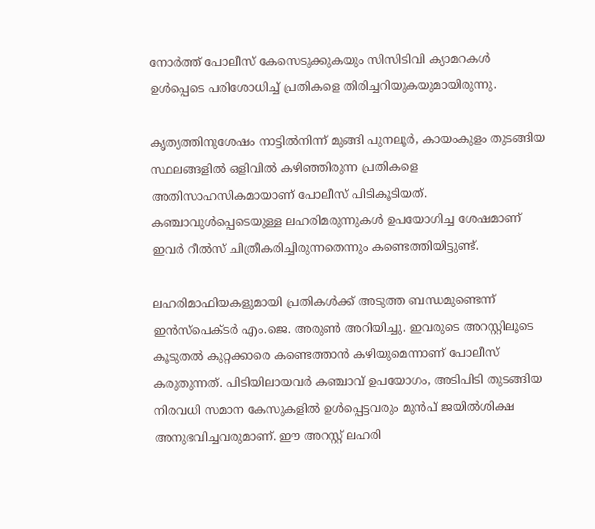നോർത്ത് പോലീസ് കേസെടുക്കുകയും സിസിടിവി ക്യാമറകൾ ഉൾപ്പെടെ പരിശോധിച്ച് പ്രതികളെ തിരിച്ചറിയുകയുമായിരുന്നു.

കൃത്യത്തിനുശേഷം നാട്ടിൽനിന്ന് മുങ്ങി പുനലൂർ, കായംകുളം തുടങ്ങിയ സ്ഥലങ്ങളിൽ ഒളിവിൽ കഴിഞ്ഞിരുന്ന പ്രതികളെ അതിസാഹസികമായാണ് പോലീസ് പിടികൂടിയത്. കഞ്ചാവുൾപ്പെടെയുള്ള ലഹരിമരുന്നുകൾ ഉപയോഗിച്ച ശേഷമാണ് ഇവർ റീൽസ് ചിത്രീകരിച്ചിരുന്നതെന്നും കണ്ടെത്തിയിട്ടുണ്ട്.

ലഹരിമാഫിയകളുമായി പ്രതികൾക്ക് അടുത്ത ബന്ധമുണ്ടെന്ന് ഇൻസ്പെക്ടർ എം.ജെ. അരുൺ അറിയിച്ചു. ഇവരുടെ അറസ്റ്റിലൂടെ കൂടുതൽ കുറ്റക്കാരെ കണ്ടെത്താൻ കഴിയുമെന്നാണ് പോലീസ് കരുതുന്നത്. പിടിയിലായവർ കഞ്ചാവ് ഉപയോഗം, അടിപിടി തുടങ്ങിയ നിരവധി സമാന കേസുകളിൽ ഉൾപ്പെട്ടവരും മുൻപ് ജയിൽശിക്ഷ അനുഭവിച്ചവരുമാണ്. ഈ അറസ്റ്റ് ലഹരി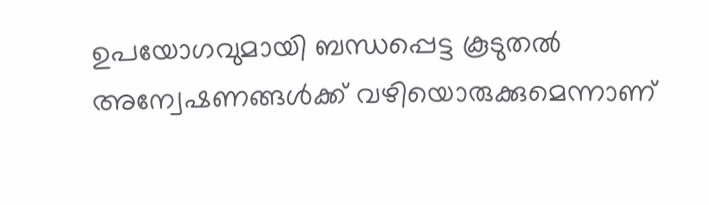ഉപയോഗവുമായി ബന്ധപ്പെട്ട കൂടുതൽ അന്വേഷണങ്ങൾക്ക് വഴിയൊരുക്കുമെന്നാണ്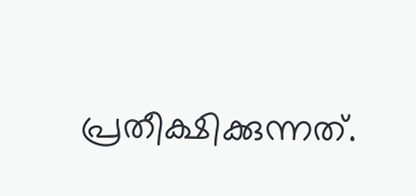പ്രതീക്ഷിക്കുന്നത്.